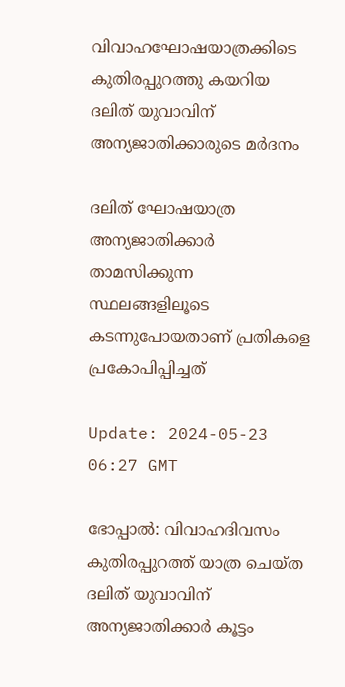വിവാഹഘോഷയാത്രക്കിടെ കുതിരപ്പുറത്തു കയറിയ ദലിത് യുവാവിന് അന്യജാതിക്കാരുടെ മര്‍ദനം

ദലിത് ഘോഷയാത്ര അന്യജാതിക്കാര്‍ താമസിക്കുന്ന സ്ഥലങ്ങളിലൂടെ കടന്നുപോയതാണ് പ്രതികളെ പ്രകോപിപ്പിച്ചത്

Update: 2024-05-23 06:27 GMT

ഭോപ്പാല്‍: വിവാഹദിവസം കുതിരപ്പുറത്ത് യാത്ര ചെയ്ത ദലിത് യുവാവിന് അന്യജാതിക്കാര്‍ കൂട്ടം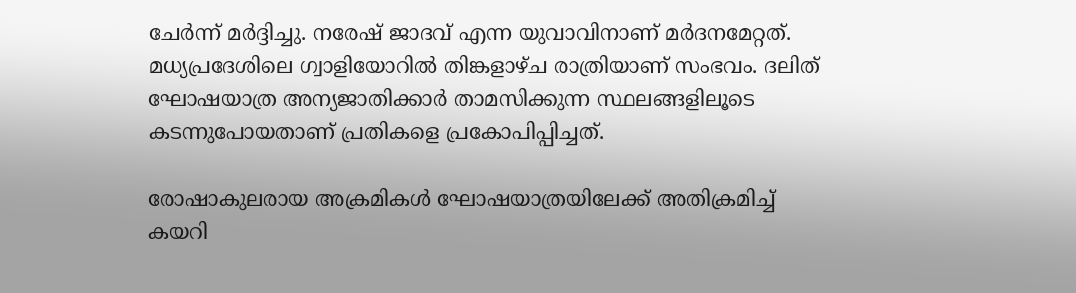ചേര്‍ന്ന് മര്‍ദ്ദിച്ചു. നരേഷ് ജാദവ് എന്ന യുവാവിനാണ് മര്‍ദനമേറ്റത്. മധ്യപ്രദേശിലെ ഗ്വാളിയോറില്‍ തിങ്കളാഴ്ച രാത്രിയാണ് സംഭവം. ദലിത് ഘോഷയാത്ര അന്യജാതിക്കാര്‍ താമസിക്കുന്ന സ്ഥലങ്ങളിലൂടെ കടന്നുപോയതാണ് പ്രതികളെ പ്രകോപിപ്പിച്ചത്.

രോഷാകുലരായ അക്രമികള്‍ ഘോഷയാത്രയിലേക്ക് അതിക്രമിച്ച് കയറി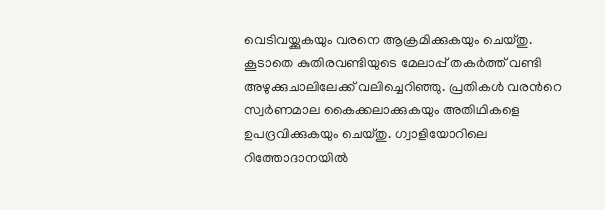വെടിവയ്ക്കുകയും വരനെ ആക്രമിക്കുകയും ചെയ്തു. കൂടാതെ കുതിരവണ്ടിയുടെ മേലാപ്പ് തകര്‍ത്ത് വണ്ടി അഴുക്കുചാലിലേക്ക് വലിച്ചെറിഞ്ഞു. പ്രതികള്‍ വരന്‍റെ സ്വര്‍ണമാല കൈക്കലാക്കുകയും അതിഥികളെ ഉപദ്രവിക്കുകയും ചെയ്തു. ഗ്വാളിയോറിലെ റിത്തോദാനയിൽ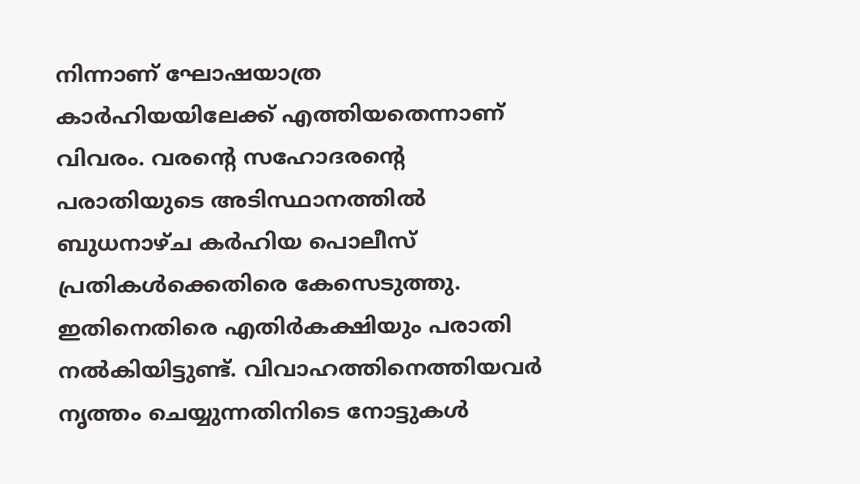നിന്നാണ് ഘോഷയാത്ര കാർഹിയയിലേക്ക് എത്തിയതെന്നാണ് വിവരം. വരന്‍റെ സഹോദരന്‍റെ പരാതിയുടെ അടിസ്ഥാനത്തില്‍ ബുധനാഴ്ച കർഹിയ പൊലീസ് പ്രതികള്‍ക്കെതിരെ കേസെടുത്തു. ഇതിനെതിരെ എതിർകക്ഷിയും പരാതി നൽകിയിട്ടുണ്ട്. വിവാഹത്തിനെത്തിയവർ നൃത്തം ചെയ്യുന്നതിനിടെ നോട്ടുകൾ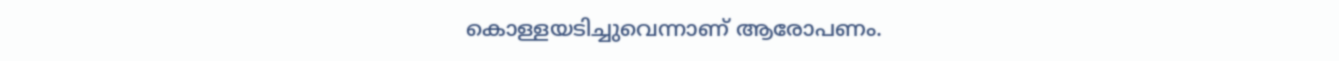കൊള്ളയടിച്ചുവെന്നാണ് ആരോപണം.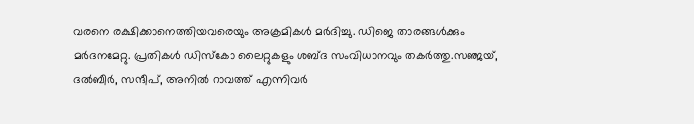വരനെ രക്ഷിക്കാനെത്തിയവരെയും അക്രമികള്‍ മര്‍ദിച്ചു. ഡിജെ താരങ്ങൾക്കും മർദനമേറ്റു. പ്രതികൾ ഡിസ്കോ ലൈറ്റുകളും ശബ്ദ സംവിധാനവും തകർത്തു.സഞ്ജയ്, ദൽബീർ, സന്ദീപ്, അനിൽ റാവത്ത് എന്നിവർ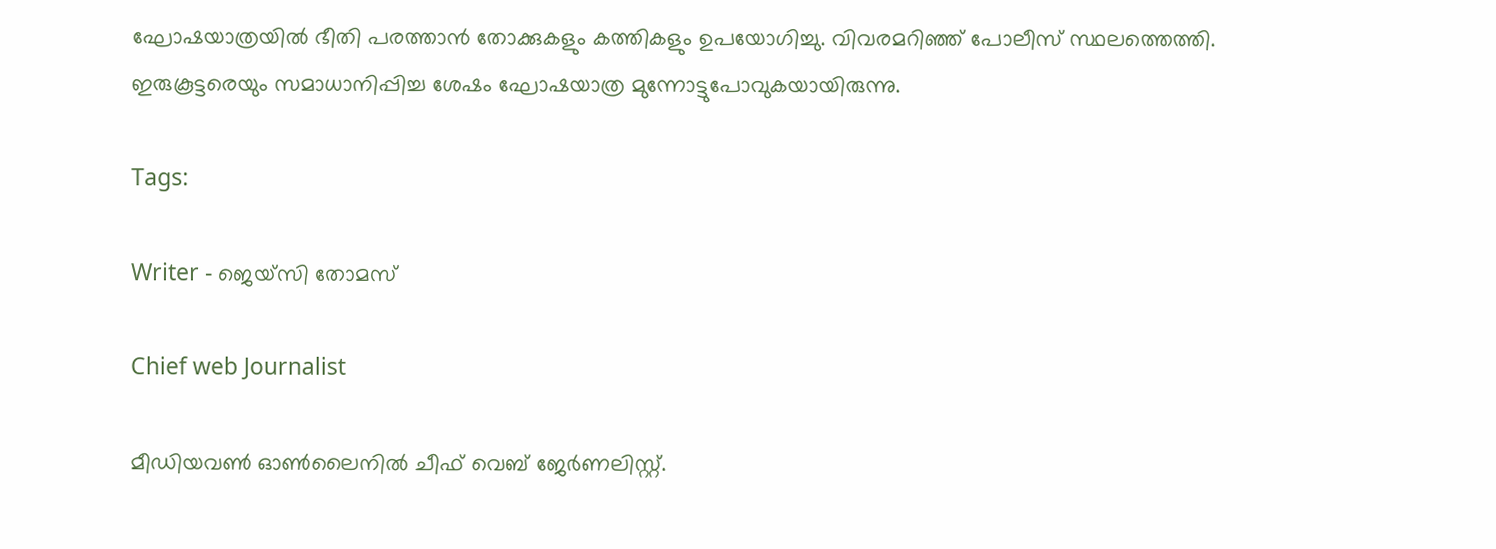ഘോഷയാത്രയിൽ ഭീതി പരത്താൻ തോക്കുകളും കത്തികളും ഉപയോഗിച്ചു. വിവരമറിഞ്ഞ് പോലീസ് സ്ഥലത്തെത്തി. ഇരുകൂട്ടരെയും സമാധാനിപ്പിച്ച ശേഷം ഘോഷയാത്ര മുന്നോട്ടുപോവുകയായിരുന്നു.

Tags:

Writer - ജെയ്സി തോമസ്

Chief web Journalist

മീഡിയവൺ ഓൺലൈനിൽ ചീഫ് വെബ് ജേർണലിസ്റ്റ്.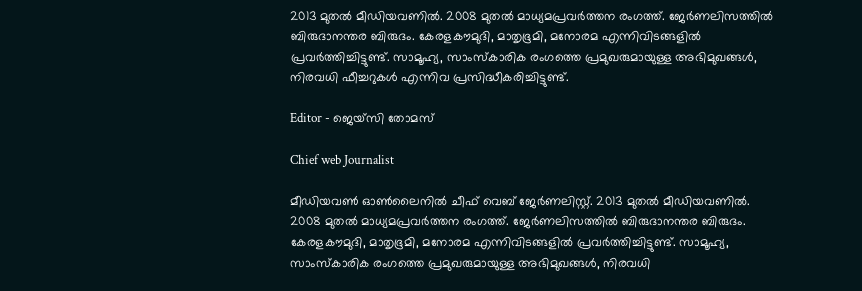2013 മുതൽ മീഡിയവണിൽ. 2008 മുതൽ മാധ്യമപ്രവർത്തന രംഗത്ത്. ജേർണലിസത്തിൽ ബിരുദാനന്തര ബിരുദം. കേരളകൗമുദി, മാതൃഭൂമി, മനോരമ എന്നിവിടങ്ങളിൽ പ്രവർത്തിച്ചിട്ടുണ്ട്. സാമൂഹ്യ, സാംസ്‌കാരിക രംഗത്തെ പ്രമുഖരുമായുള്ള അഭിമുഖങ്ങൾ, നിരവധി ഫീച്ചറുകൾ എന്നിവ പ്രസിദ്ധീകരിച്ചിട്ടുണ്ട്.

Editor - ജെയ്സി തോമസ്

Chief web Journalist

മീഡിയവൺ ഓൺലൈനിൽ ചീഫ് വെബ് ജേർണലിസ്റ്റ്. 2013 മുതൽ മീഡിയവണിൽ. 2008 മുതൽ മാധ്യമപ്രവർത്തന രംഗത്ത്. ജേർണലിസത്തിൽ ബിരുദാനന്തര ബിരുദം. കേരളകൗമുദി, മാതൃഭൂമി, മനോരമ എന്നിവിടങ്ങളിൽ പ്രവർത്തിച്ചിട്ടുണ്ട്. സാമൂഹ്യ, സാംസ്‌കാരിക രംഗത്തെ പ്രമുഖരുമായുള്ള അഭിമുഖങ്ങൾ, നിരവധി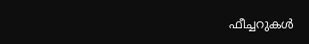ഫീച്ചറുകൾ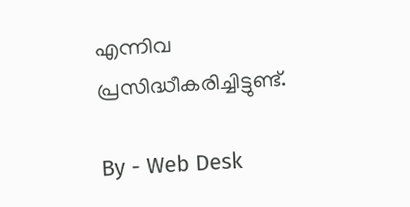എന്നിവ പ്രസിദ്ധീകരിച്ചിട്ടുണ്ട്.

By - Web Desk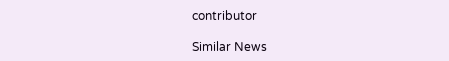contributor

Similar News